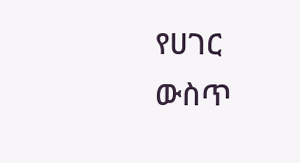የሀገር ውስጥ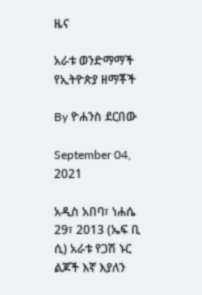ዜና

አራቱ ወንድማማች የኢትዮጵያ ዘማቾች

By ዮሐንስ ደርበው

September 04, 2021

አዲስ አበባ፣ ነሐሴ 29፣ 2013 (ኤፍ ቢ ሲ) አራቱ የጋሽ ኑር ልጆች እኛ እያለን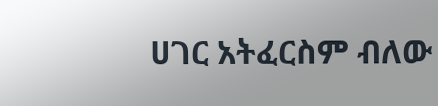ሀገር አትፈርስም ብለው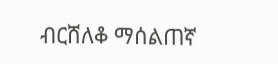ብርሸለቆ ማሰልጠኛ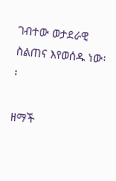ገብተው ወታደራዊ ስልጠና እየወሰዱ ነው፡፡

ዘማች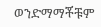ወንድማማቾቹም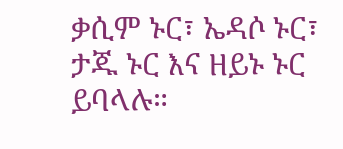ቃሲም ኑር፣ ኤዳሶ ኑር፣ ታጁ ኑር እና ዘይኑ ኑር ይባላሉ።